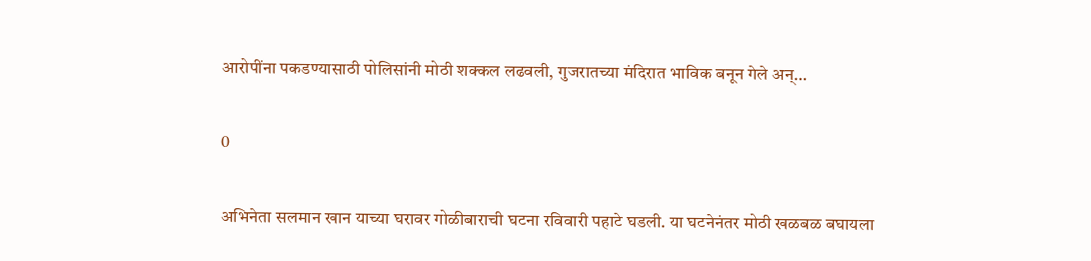आरोपींना पकडण्यासाठी पोलिसांनी मोठी शक्कल लढवली, गुजरातच्या मंदिरात भाविक बनून गेले अन्…

0

अभिनेता सलमान खान याच्या घरावर गोळीबाराची घटना रविवारी पहाटे घडली. या घटनेनंतर मोठी खळबळ बघायला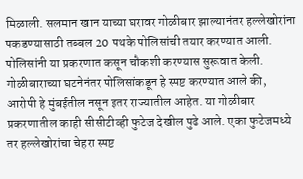मिळाली. सलमान खान याच्या घरावर गोळीबार झाल्यानंतर हल्लेखोरांना पकडण्यासाठी तब्बल 20 पथके पोलिसांची तयार करण्यात आली. पोलिसांनी या प्रकरणात कसून चौकशी करण्यास सुरूवात केली. गोळीबाराच्या घटनेनंतर पोलिसांकडून हे स्पष्ट करण्यात आले की, आरोपी हे मुंबईतील नसून इतर राज्यातील आहेत. या गोळीबार प्रकरणातील काही सीसीटीव्ही फुटेज देखील पुढे आले. एका फुटेजमध्ये तर हल्लेखोरांचा चेहरा स्पष्ट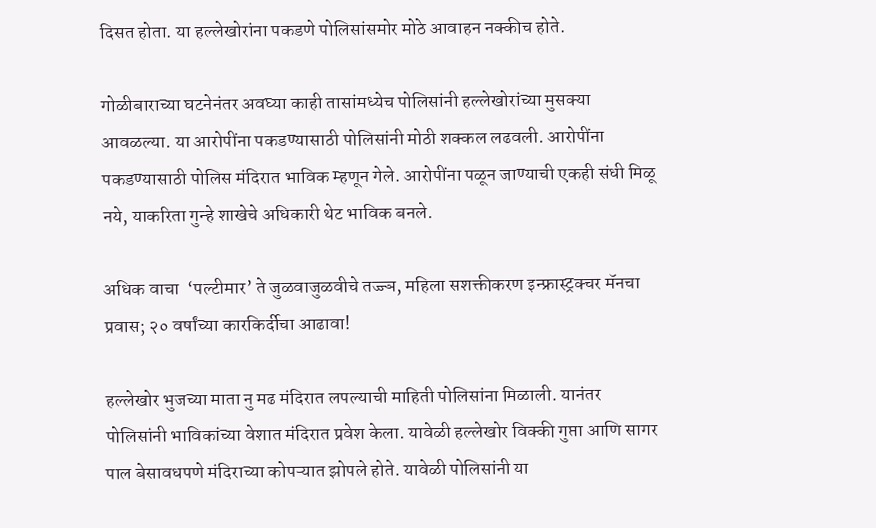दिसत होता. या हल्लेखोरांना पकडणे पोलिसांसमोर मोठे आवाहन नक्कीच होते.

गोळीबाराच्या घटनेनंतर अवघ्या काही तासांमध्येच पोलिसांनी हल्लेखोरांच्या मुसक्या आवळल्या. या आरोपींना पकडण्यासाठी पोलिसांनी मोठी शक्कल लढवली. आरोपींना पकडण्यासाठी पोलिस मंदिरात भाविक म्हणून गेले. आरोपींना पळून जाण्याची एकही संधी मिळू नये, याकरिता गुन्हे शाखेचे अधिकारी थेट भाविक बनले.

अधिक वाचा  ‘पल्टीमार’ ते जुळवाजुळवीचे तज्ज्ञ, महिला सशक्तीकरण इन्फ्रास्ट्रक्चर मॅनचा प्रवास; २० वर्षांच्या कारकिर्दीचा आढावा!

हल्लेखोर भुजच्या माता नु मढ मंदिरात लपल्याची माहिती पोलिसांना मिळाली. यानंतर पोलिसांनी भाविकांच्या वेशात मंदिरात प्रवेश केला. यावेळी हल्लेखोर विक्की गुप्ता आणि सागर पाल बेसावधपणे मंदिराच्या कोपऱ्यात झोपले होते. यावेळी पोलिसांनी या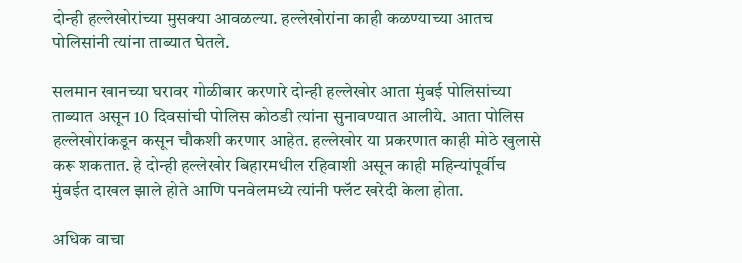दोन्ही हल्लेखोरांच्या मुसक्या आवळल्या. हल्लेखोरांना काही कळण्याच्या आतच पोलिसांनी त्यांना ताब्यात घेतले.

सलमान खानच्या घरावर गोळीबार करणारे दोन्ही हल्लेखोर आता मुंबई पोलिसांच्या ताब्यात असून 10 दिवसांची पोलिस कोठडी त्यांना सुनावण्यात आलीये. आता पोलिस हल्लेखोरांकडून कसून चौकशी करणार आहेत. हल्लेखोर या प्रकरणात काही मोठे खुलासे करू शकतात. हे दोन्ही हल्लेखोर बिहारमधील रहिवाशी असून काही महिन्यांपूर्वीच मुंबईत दाखल झाले होते आणि पनवेलमध्ये त्यांनी फ्लॅट खरेदी केला होता.

अधिक वाचा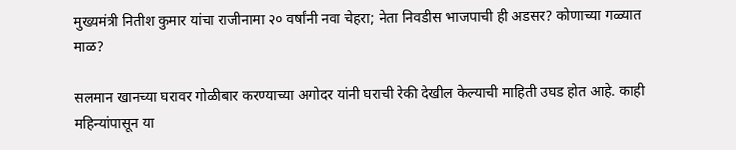मुख्यमंत्री नितीश कुमार यांचा राजीनामा २० वर्षांनी नवा चेहरा; नेता निवडीस भाजपाची ही अडसर? कोणाच्या गळ्यात माळ?

सलमान खानच्या घरावर गोळीबार करण्याच्या अगोदर यांनी घराची रेकी देखील केल्याची माहिती उघड होत आहे. काही महिन्यांपासून या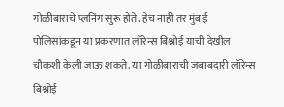गोळीबाराचे प्लनिंग सुरू होते. हेच नाही तर मुंबई पोलिसांकडून या प्रकरणात लॉरेन्स बिश्नोई याची देखील चौकशी केली जाऊ शकते. या गोळीबाराची जबाबदारी लॉरेन्स बिश्नोई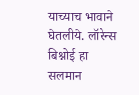याच्याच भावाने घेतलीये. लॉरेन्स बिश्नोई हा सलमान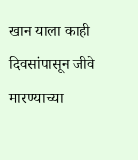खान याला काही दिवसांपासून जीवे मारण्याच्या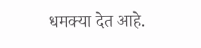धमक्या देत आहे.